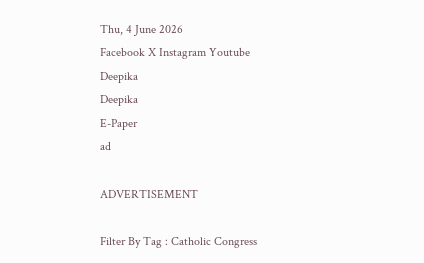Thu, 4 June 2026
Facebook X Instagram Youtube
Deepika
Deepika
E-Paper
ad

ADVERTISEMENT

Filter By Tag : Catholic Congress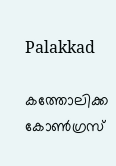Palakkad

കത്തോലിക്ക കോൺഗ്രസ്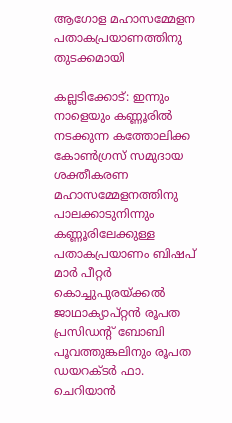ആഗോള മഹാസമ്മേളന പതാകപ്രയാണത്തിനു തുടക്കമായി

കല്ലടിക്കോട്: ഇന്നും നാളെയും കണ്ണൂരിൽ നടക്കുന്ന കത്തോലിക്ക കോൺഗ്രസ് സമുദായ ശക്തീകരണ മഹാസമ്മേളനത്തിനു പാലക്കാടുനിന്നും കണ്ണൂരിലേക്കുള്ള പതാകപ്രയാണം ബിഷപ് മാർ പീറ്റർ കൊച്ചുപുരയ്ക്കൽ ജാഥാക്യാപ്റ്റൻ രൂപത പ്രസിഡന്‍റ് ബോബി പൂവത്തുങ്കലിനും രൂപത ഡയറക്ടർ ഫാ. ചെറിയാൻ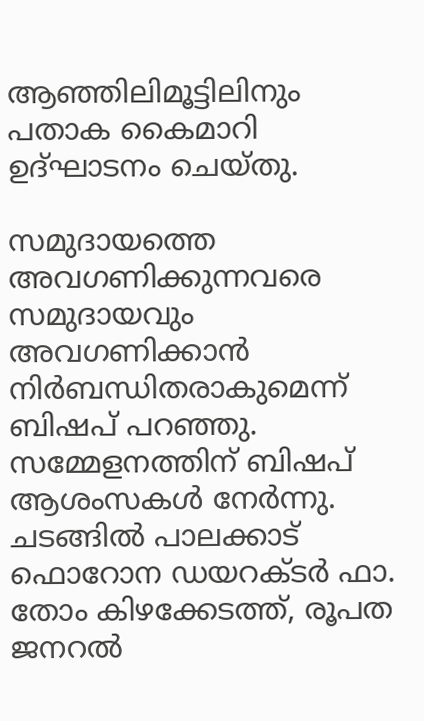ആഞ്ഞിലിമൂട്ടിലിനും പതാക കൈമാറി ഉദ്ഘാടനം ചെയ്തു.

സമുദായത്തെ അവഗണിക്കുന്നവരെ സമുദായവും അവഗണിക്കാൻ നിർബന്ധിതരാകുമെന്ന് ബിഷപ് പറഞ്ഞു. സമ്മേളനത്തിന് ബിഷപ് ആശംസകൾ നേർന്നു. ചടങ്ങിൽ പാലക്കാട് ഫൊറോന ഡയറക്ടർ ഫാ. തോം കിഴക്കേടത്ത്, രൂപത ജനറൽ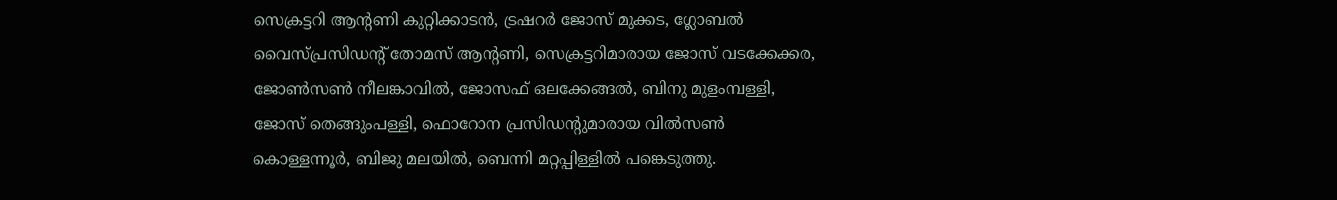സെക്രട്ടറി ആന്‍റണി കുറ്റിക്കാടൻ, ട്രഷറർ ജോസ് മുക്കട, ഗ്ലോബൽ വൈസ്പ്രസിഡന്‍റ് തോമസ് ആന്‍റണി, സെക്രട്ടറിമാരായ ജോസ് വടക്കേക്കര, ജോൺസൺ നീലങ്കാവിൽ, ജോസഫ് ഒലക്കേങ്ങൽ, ബിനു മുളംമ്പള്ളി, ജോസ് തെങ്ങുംപള്ളി, ഫൊറോന പ്രസിഡന്‍റുമാരായ വിൽസൺ കൊള്ളന്നൂർ, ബിജു മലയിൽ, ബെന്നി മറ്റപ്പിള്ളിൽ പങ്കെടുത്തു.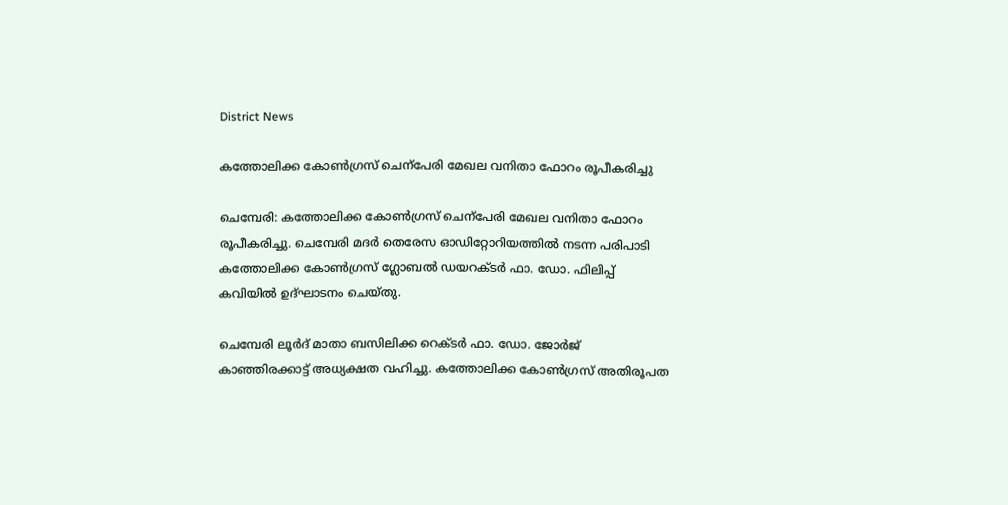District News

കത്തോലിക്ക കോൺഗ്രസ് ചെന്പേരി മേഖല വനിതാ ഫോറം രൂപീകരിച്ചു

ചെമ്പേരി: കത്തോലിക്ക കോൺഗ്രസ് ചെന്പേരി മേഖല വനിതാ ഫോറം രൂപീകരിച്ചു. ചെമ്പേരി മദർ തെരേസ ഓഡിറ്റോറിയത്തിൽ നടന്ന പരിപാടി കത്തോലിക്ക കോൺഗ്രസ് ഗ്ലോബൽ ഡയറക്ടർ ഫാ. ഡോ. ഫിലിപ്പ് കവിയിൽ ഉദ്ഘാടനം ചെയ്തു.

ചെമ്പേരി ലൂർദ് മാതാ ബസിലിക്ക റെക്ടർ ഫാ. ഡോ. ജോർജ് കാഞ്ഞിരക്കാട്ട് അധ്യക്ഷത വഹിച്ചു. കത്തോലിക്ക കോൺഗ്രസ് അതിരൂപത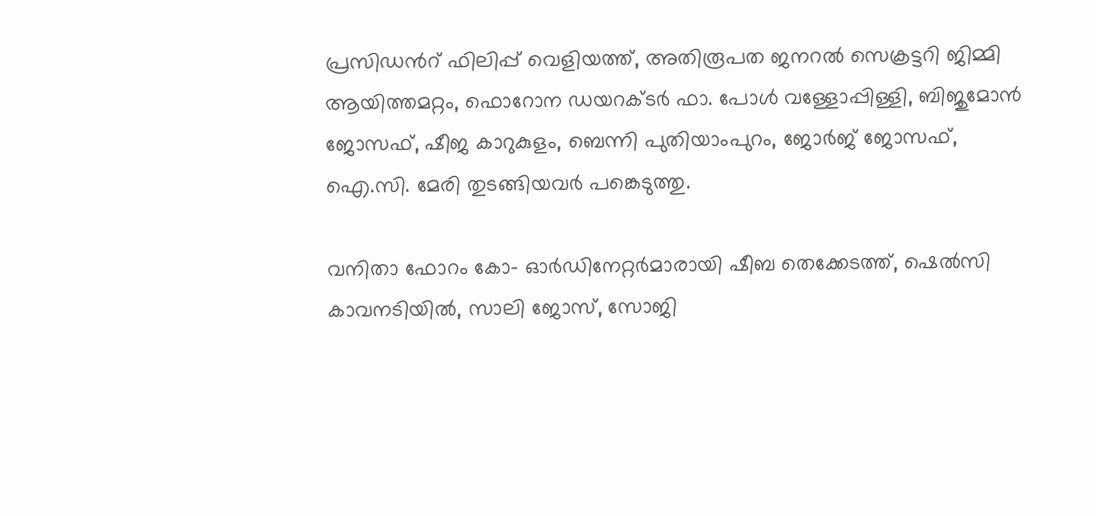പ്രസിഡന്‍റ് ഫിലിപ്പ് വെളിയത്ത്, അതിരൂപത ജനറൽ സെക്രട്ടറി ജിമ്മി ആയിത്തമറ്റം, ഫൊറോന ഡയറക്ടർ ഫാ. പോൾ വള്ളോപ്പിള്ളി, ബിജുമോൻ ജോസഫ്, ഷീജ കാറുകുളം, ബെന്നി പുതിയാംപുറം, ജോർജ് ജോസഫ്, ഐ.സി. മേരി തുടങ്ങിയവർ പങ്കെടുത്തു.

വനിതാ ഫോറം കോ- ഓർഡിനേറ്റർമാരായി ഷീബ തെക്കേടത്ത്, ഷെൽസി കാവനടിയിൽ, സാലി ജോസ്, സോജി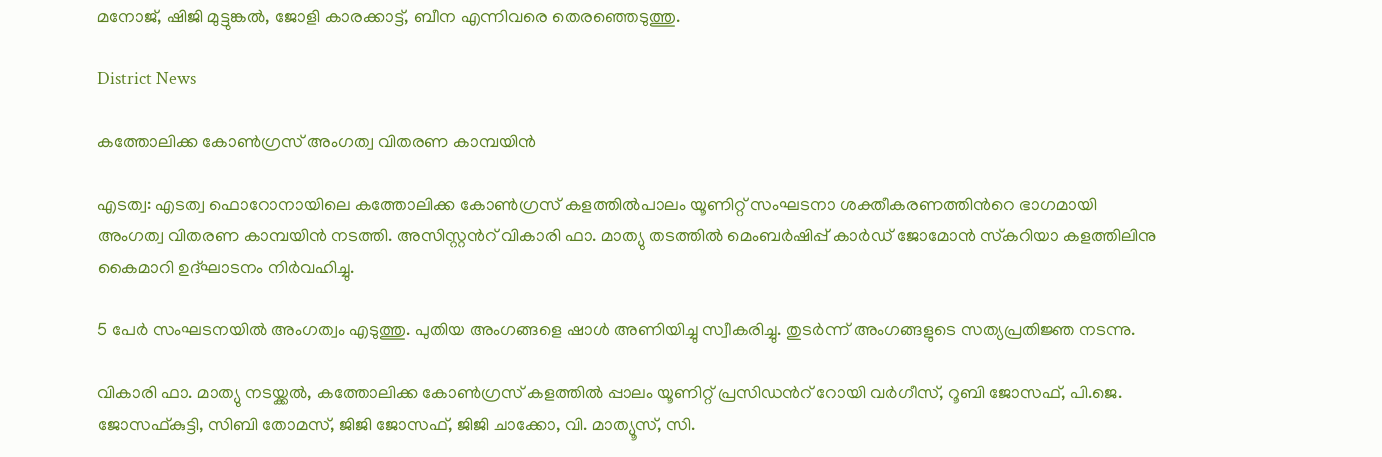മനോജ്, ഷിജി മുട്ടുങ്കൽ, ജോളി കാരക്കാട്ട്, ബീന എന്നിവരെ തെരഞ്ഞെടുത്തു.

District News

കത്തോലിക്ക കോണ്‍ഗ്രസ് അംഗത്വ വിതരണ കാമ്പയിന്‍

എടത്വ: എടത്വ ഫൊറോനായിലെ കത്തോലിക്ക കോണ്‍ഗ്രസ് കളത്തില്‍പാലം യൂണിറ്റ് സംഘടനാ ശക്തീകരണത്തിന്‍റെ ഭാഗമായി അംഗത്വ വിതരണ കാമ്പയിന്‍ നടത്തി. അസിസ്റ്റന്‍റ് വികാരി ഫാ. മാത്യു തടത്തില്‍ മെംബര്‍ഷിപ്പ് കാര്‍ഡ് ജോമോന്‍ സ്‌കറിയാ കളത്തിലിനു കൈമാറി ഉദ്ഘാടനം നിര്‍വഹിച്ചു.

5 പേര്‍ സംഘടനയില്‍ അംഗത്വം എടുത്തു. പുതിയ അംഗങ്ങളെ ഷാള്‍ അണിയിച്ചു സ്വീകരിച്ചു. തുടര്‍ന്ന് അംഗങ്ങളുടെ സത്യപ്രതിജ്ഞ നടന്നു.

വികാരി ഫാ. മാത്യു നടയ്ക്കൽ, കത്തോലിക്ക കോണ്‍ഗ്രസ് കളത്തില്‍ പ്പാലം യൂണിറ്റ് പ്രസിഡന്‍റ് റോയി വര്‍ഗീസ്, റൂബി ജോസഫ്, പി.ജെ. ജോസഫ്കുട്ടി, സിബി തോമസ്, ജിജി ജോസഫ്, ജിജി ചാക്കോ, വി. മാത്യൂസ്, സി.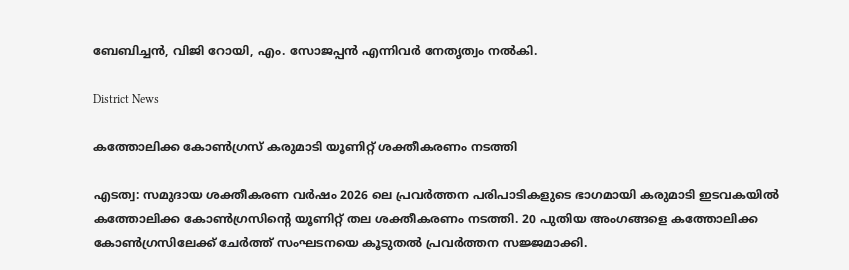ബേബിച്ചന്‍, വിജി റോയി, എം. സോജപ്പന്‍ എന്നിവര്‍ നേതൃത്വം നല്‍കി.

District News

കത്തോലിക്ക കോണ്‍ഗ്രസ് കരുമാടി യൂണിറ്റ് ശക്തീകരണം നടത്തി

എടത്വ: സമുദായ ശക്തീകരണ വര്‍ഷം 2026 ലെ പ്രവര്‍ത്തന പരിപാടികളുടെ ഭാഗമായി കരുമാടി ഇടവകയില്‍ കത്തോലിക്ക കോണ്‍ഗ്രസിന്‍റെ യൂണിറ്റ് തല ശക്തീകരണം നടത്തി. 20 പുതിയ അംഗങ്ങളെ കത്തോലിക്ക കോണ്‍ഗ്രസിലേക്ക് ചേര്‍ത്ത് സംഘടനയെ കൂടുതല്‍ പ്രവര്‍ത്തന സജ്ജമാക്കി.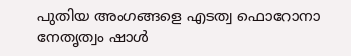പുതിയ അംഗങ്ങളെ എടത്വ ഫൊറോനാ നേതൃത്വം ഷാള്‍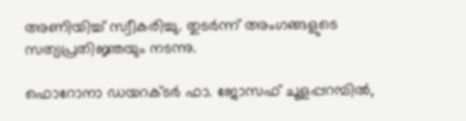അണിയിച്ച് സ്വീകരിച്ചു. തുടര്‍ന്ന് അംഗങ്ങളുടെ സത്യപ്രതിജ്ഞയും നടന്നു.

ഫൊറോനാ ഡയറക്ടര്‍ ഫാ. ജോസഫ് ചൂളപ്പറമ്പിൽ,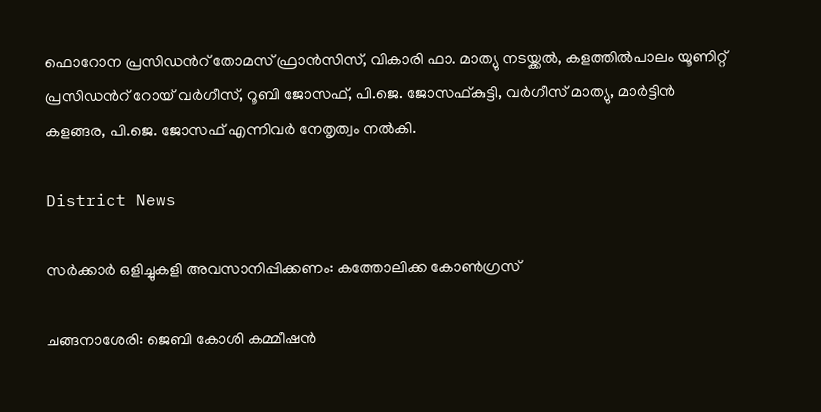ഫൊറോന പ്രസിഡന്‍റ് തോമസ് ഫ്രാന്‍സിസ്, വികാരി ഫാ. മാത്യു നടയ്ക്കൽ, കളത്തില്‍പാലം യൂണിറ്റ് പ്രസിഡന്‍റ് റോയ് വര്‍ഗീസ്, റൂബി ജോസഫ്, പി.ജെ. ജോസഫ്കുട്ടി, വര്‍ഗീസ് മാത്യു, മാര്‍ട്ടിന്‍ കളങ്ങര, പി.ജെ. ജോസഫ് എന്നിവര്‍ നേതൃത്വം നല്‍കി.

District News

സര്‍ക്കാര്‍ ഒളിച്ചുകളി അവസാനിപ്പിക്കണം: കത്തോലിക്ക കോണ്‍ഗ്രസ്

ചങ്ങനാശേരി: ജെബി കോശി കമ്മീഷന്‍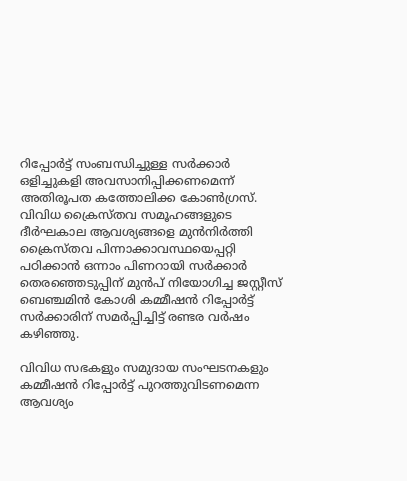റിപ്പോര്‍ട്ട് സംബന്ധിച്ചുള്ള സര്‍ക്കാര്‍ ഒളിച്ചുകളി അവസാനിപ്പിക്കണമെന്ന് അതിരൂപത കത്തോലിക്ക കോണ്‍ഗ്രസ്. വിവിധ ക്രൈസ്തവ സമൂഹങ്ങളുടെ ദീര്‍ഘകാല ആവശ്യങ്ങളെ മുന്‍നിര്‍ത്തി ക്രൈസ്തവ പിന്നാക്കാവസ്ഥയെപ്പറ്റി പഠിക്കാന്‍ ഒന്നാം പിണറായി സര്‍ക്കാര്‍ തെരഞ്ഞെടുപ്പിന് മുന്‍പ് നിയോഗിച്ച ജസ്റ്റീസ് ബെഞ്ചമിന്‍ കോശി കമ്മീഷന്‍ റിപ്പോര്‍ട്ട് സര്‍ക്കാരിന് സമര്‍പ്പിച്ചിട്ട് രണ്ടര വര്‍ഷം കഴിഞ്ഞു.

വിവിധ സഭകളും സമുദായ സംഘടനകളും കമ്മീഷന്‍ റിപ്പോര്‍ട്ട് പുറത്തുവിടണമെന്ന ആവശ്യം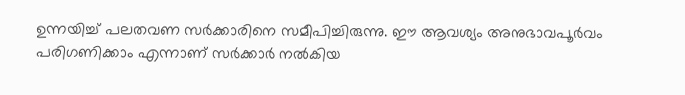ഉന്നയിച്ച് പലതവണ സര്‍ക്കാരിനെ സമീപിച്ചിരുന്നു. ഈ ആവശ്യം അനുഭാവപൂര്‍വം പരിഗണിക്കാം എന്നാണ് സര്‍ക്കാര്‍ നല്‍കിയ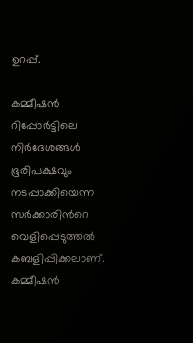ഉറപ്പ്.

കമ്മീഷന്‍ റിപ്പോര്‍ട്ടിലെ നിര്‍ദേശങ്ങള്‍ ഭൂരിപക്ഷവും നടപ്പാക്കിയെന്ന സര്‍ക്കാരിന്‍റെ വെളിപ്പെടുത്തല്‍ കബളിപ്പിക്കലാണ്. കമ്മീഷന്‍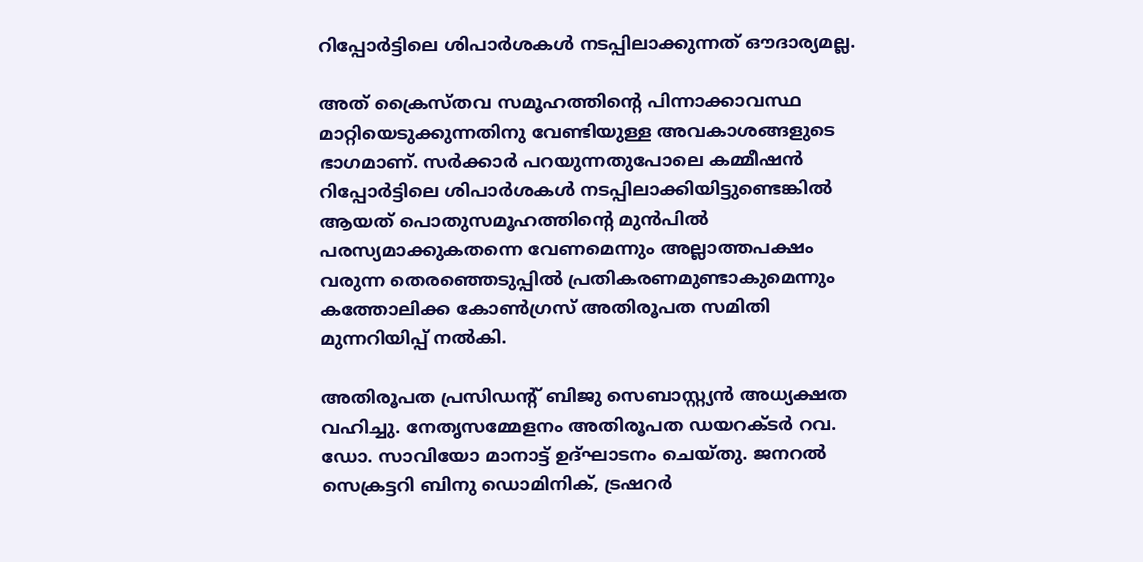റിപ്പോര്‍ട്ടിലെ ശിപാര്‍ശകള്‍ നടപ്പിലാക്കുന്നത് ഔദാര്യമല്ല.

അത് ക്രൈസ്തവ സമൂഹത്തിന്‍റെ പിന്നാക്കാവസ്ഥ മാറ്റിയെടുക്കുന്നതിനു വേണ്ടിയുള്ള അവകാശങ്ങളുടെ ഭാഗമാണ്. സര്‍ക്കാര്‍ പറയുന്നതുപോലെ കമ്മീഷന്‍ റിപ്പോര്‍ട്ടിലെ ശിപാര്‍ശകള്‍ നടപ്പിലാക്കിയിട്ടുണ്ടെങ്കില്‍ ആയത് പൊതുസമൂഹത്തിന്‍റെ മുന്‍പില്‍ പരസ്യമാക്കുകതന്നെ വേണമെന്നും അല്ലാത്തപക്ഷം വരുന്ന തെരഞ്ഞെടുപ്പില്‍ പ്രതികരണമുണ്ടാകുമെന്നും കത്തോലിക്ക കോണ്‍ഗ്രസ് അതിരൂപത സമിതി മുന്നറിയിപ്പ് നല്‍കി.

അതിരൂപത പ്രസിഡന്‍റ് ബിജു സെബാസ്റ്റ്യന്‍ അധ്യക്ഷത വഹിച്ചു. നേതൃസമ്മേളനം അതിരൂപത ഡയറക്ടര്‍ റവ. ഡോ. സാവിയോ മാനാട്ട് ഉദ്ഘാടനം ചെയ്തു. ജനറല്‍ സെക്രട്ടറി ബിനു ഡൊമിനിക്, ട്രഷറര്‍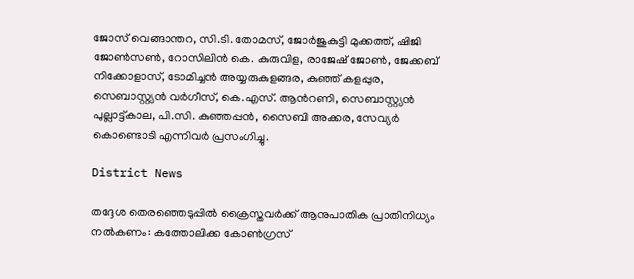ജോസ് വെങ്ങാന്തറ, സി.ടി. തോമസ്, ജോര്‍ജുകുട്ടി മുക്കത്ത്, ഷിജി ജോണ്‍സണ്‍, റോസിലിന്‍ കെ. കുരുവിള, രാജേഷ് ജോണ്‍, ജേക്കബ് നിക്കോളാസ്, ടോമിച്ചന്‍ അയ്യരുകുളങ്ങര, കുഞ്ഞ് കളപ്പുര, സെബാസ്റ്റ്യന്‍ വര്‍ഗീസ്, കെ.എസ്. ആന്‍റണി, സെബാസ്റ്റ്യന്‍ പുല്ലാട്ട്കാല, പി.സി. കുഞ്ഞപ്പന്‍, സൈബി അക്കര, സേവ്യര്‍ കൊണ്ടൊടി എന്നിവര്‍ പ്രസംഗിച്ചു.

District News

തദ്ദേശ തെരഞ്ഞെടുപ്പിൽ ക്രൈസ്തവർക്ക് ആനുപാതിക പ്രാതിനിധ്യം നൽകണം: കത്തോലിക്ക കോണ്‍ഗ്രസ്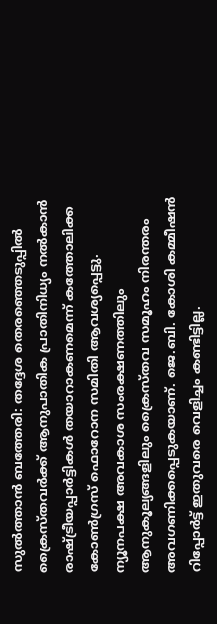സുൽത്താൻ ബത്തേരി: തദ്ദേശ തെരഞ്ഞെടുപ്പിൽ ക്രൈസ്തവർക്ക് ആനുപാതിക പ്രാതിനിധ്യം നൽകാൻ രാഷ്ട്രീയപ്പാർട്ടികൾ തയാറാകണമെന്ന് കത്തോലിക്ക കോണ്‍ഗ്രസ് ഫൊറോന സമിതി ആവശ്യപ്പെട്ടു. ന്യൂനപക്ഷ അവകാശ സംരക്ഷണത്തിലും ആനുകൂല്യങ്ങളിലും ക്രൈസ്തവ സമൂഹം നിരന്തരം അവഗണിക്കപ്പെടുകയാണ്. ജെ.ബി. കോശി കമ്മീഷൻ റിപ്പോർട്ട് ഇതുവരെ വെളിച്ചം കണ്ടിട്ടില്ല.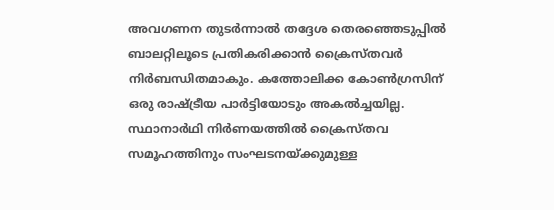അവഗണന തുടർന്നാൽ തദ്ദേശ തെരഞ്ഞെടുപ്പിൽ ബാലറ്റിലൂടെ പ്രതികരിക്കാൻ ക്രൈസ്തവർ നിർബന്ധിതമാകും. കത്തോലിക്ക കോണ്‍ഗ്രസിന് ഒരു രാഷ്ട്രീയ പാർട്ടിയോടും അകൽച്ചയില്ല. സ്ഥാനാർഥി നിർണയത്തിൽ ക്രൈസ്തവ സമൂഹത്തിനും സംഘടനയ്ക്കുമുള്ള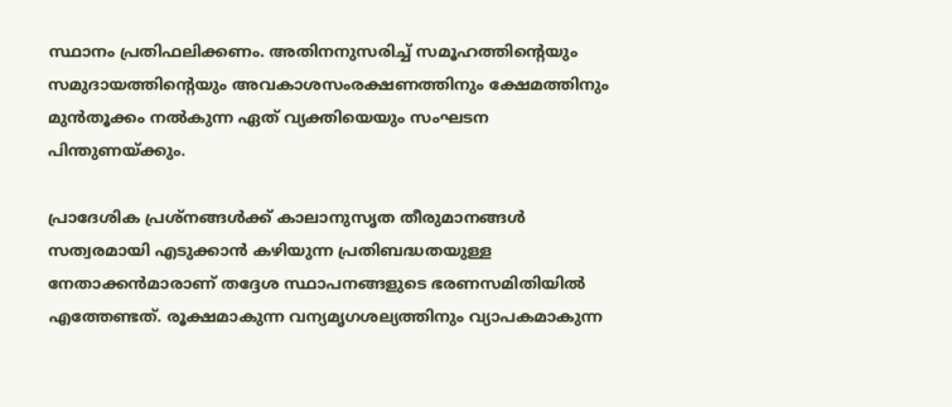സ്ഥാനം പ്രതിഫലിക്കണം. അതിനനുസരിച്ച് സമൂഹത്തിന്‍റെയും സമുദായത്തിന്‍റെയും അവകാശസംരക്ഷണത്തിനും ക്ഷേമത്തിനും മുൻതൂക്കം നൽകുന്ന ഏത് വ്യക്തിയെയും സംഘടന പിന്തുണയ്ക്കും.

പ്രാദേശിക പ്രശ്നങ്ങൾക്ക് കാലാനുസൃത തീരുമാനങ്ങൾ സത്വരമായി എടുക്കാൻ കഴിയുന്ന പ്രതിബദ്ധതയുള്ള നേതാക്കൻമാരാണ് തദ്ദേശ സ്ഥാപനങ്ങളുടെ ഭരണസമിതിയിൽ എത്തേണ്ടത്. രൂക്ഷമാകുന്ന വന്യമൃഗശല്യത്തിനും വ്യാപകമാകുന്ന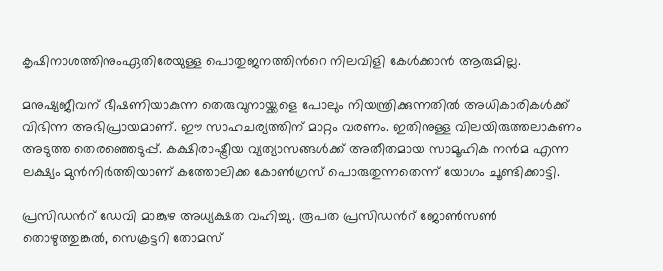കൃഷിനാശത്തിനുംഏതിരേയുള്ള പൊതുജനത്തിന്‍റെ നിലവിളി കേൾക്കാൻ ആരുമില്ല.

മനുഷ്യജീവന് ഭീഷണിയാകുന്ന തെരുവുനായ്ക്കളെ പോലും നിയന്ത്രിക്കുന്നതിൽ അധികാരികൾക്ക് വിഭിന്ന അഭിപ്രായമാണ്. ഈ സാഹചര്യത്തിന് മാറ്റം വരണം. ഇതിനുള്ള വിലയിരുത്തലാകണം അടുത്ത തെരഞ്ഞെടുപ്പ്. കക്ഷിരാഷ്ട്രീയ വ്യത്യാസങ്ങൾക്ക് അതീതമായ സാമൂഹിക നൻമ എന്ന ലക്ഷ്യം മുൻനിർത്തിയാണ് കത്തോലിക്ക കോണ്‍ഗ്രസ് പൊരുതുന്നതെന്ന് യോഗം ചൂണ്ടിക്കാട്ടി.

പ്രസിഡന്‍റ് ഡേവി മാങ്കുഴ അധ്യക്ഷത വഹിച്ചു. രൂപത പ്രസിഡന്‍റ് ജോണ്‍സണ്‍ തൊഴുത്തുങ്കൽ, സെക്രട്ടറി തോമസ്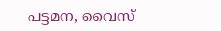പട്ടമന, വൈസ്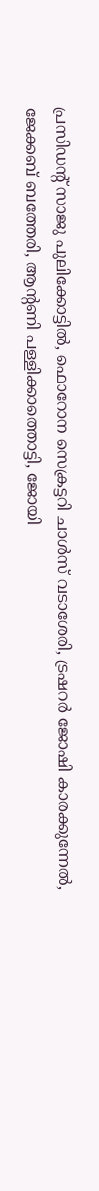പ്രസിഡന്‍റ് സാജു പുലിക്കോട്ടിൽ, ഫൊറോന സെക്രട്ടറി ചാൾസ് വടാശേരി, ട്രഷറർ ജോഷി കാരക്കുന്നേൽ, ജേക്കബ് ബത്തേരി, ആന്‍റണി പള്ളിക്കാത്തൊട്ടി, ജോയി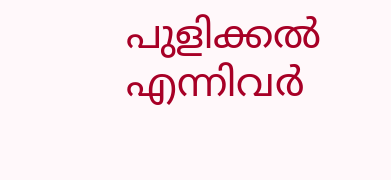പുളിക്കൽ എന്നിവർ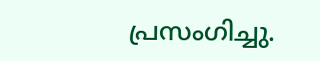പ്രസംഗിച്ചു.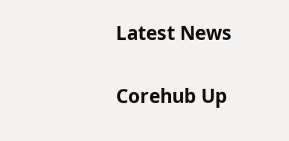Latest News

Corehub Up